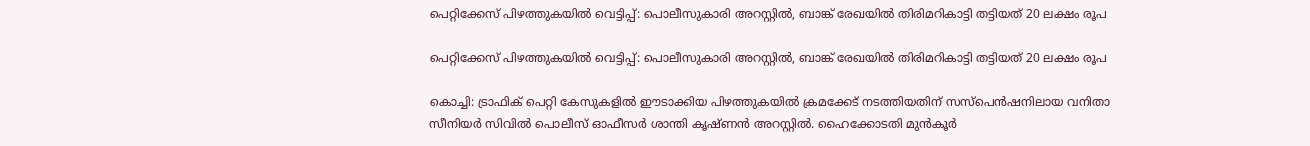പെറ്റിക്കേസ് പിഴത്തുകയില്‍ വെട്ടിപ്പ്: പൊലീസുകാരി അറസ്റ്റില്‍, ബാങ്ക് രേഖയില്‍ തിരിമറികാട്ടി തട്ടിയത് 20 ലക്ഷം രൂപ

പെറ്റിക്കേസ് പിഴത്തുകയില്‍ വെട്ടിപ്പ്: പൊലീസുകാരി അറസ്റ്റില്‍, ബാങ്ക് രേഖയില്‍ തിരിമറികാട്ടി തട്ടിയത് 20 ലക്ഷം രൂപ

കൊച്ചി: ട്രാഫിക് പെറ്റി കേസുകളില്‍ ഈടാക്കിയ പിഴത്തുകയില്‍ ക്രമക്കേട് നടത്തിയതിന് സസ്പെന്‍ഷനിലായ വനിതാ സീനിയര്‍ സിവില്‍ പൊലീസ് ഓഫീസര്‍ ശാന്തി കൃഷ്ണന്‍ അറസ്റ്റില്‍. ഹൈക്കോടതി മുന്‍കൂര്‍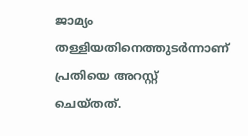ജാമ്യം തള്ളിയതിനെത്തുടര്‍ന്നാണ് പ്രതിയെ അറസ്റ്റ് ചെയ്തത്.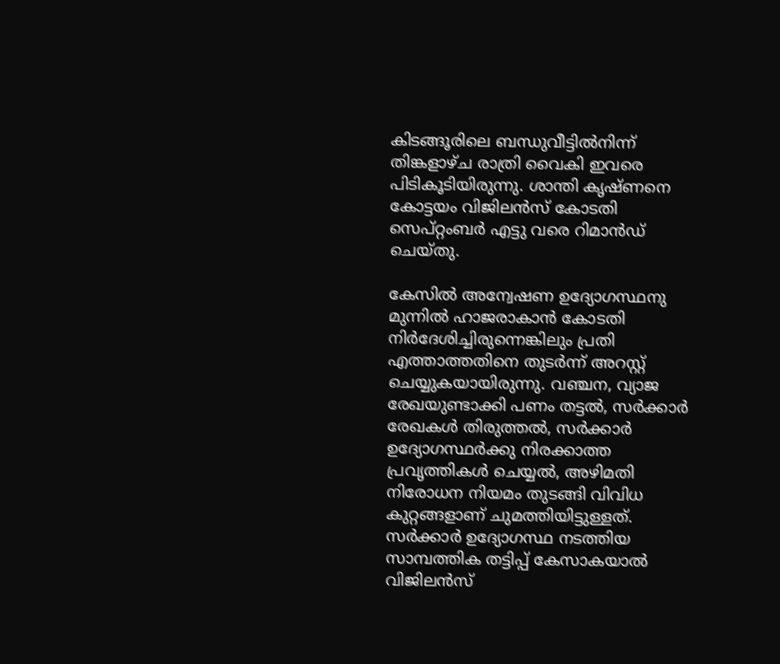കിടങ്ങൂരിലെ ബന്ധുവീട്ടില്‍നിന്ന് തിങ്കളാഴ്ച രാത്രി വൈകി ഇവരെ പിടികൂടിയിരുന്നു. ശാന്തി കൃഷ്ണനെ കോട്ടയം വിജിലന്‍സ് കോടതി സെപ്റ്റംബര്‍ എട്ടു വരെ റിമാന്‍ഡ് ചെയ്തു.

കേസില്‍ അന്വേഷണ ഉദ്യോഗസ്ഥനു മുന്നില്‍ ഹാജരാകാന്‍ കോടതി നിര്‍ദേശിച്ചിരുന്നെങ്കിലും പ്രതി എത്താത്തതിനെ തുടര്‍ന്ന് അറസ്റ്റ് ചെയ്യുകയായിരുന്നു. വഞ്ചന, വ്യാജ രേഖയുണ്ടാക്കി പണം തട്ടല്‍, സര്‍ക്കാര്‍ രേഖകള്‍ തിരുത്തല്‍, സര്‍ക്കാര്‍ ഉദ്യോഗസ്ഥര്‍ക്കു നിരക്കാത്ത പ്രവൃത്തികള്‍ ചെയ്യല്‍, അഴിമതി നിരോധന നിയമം തുടങ്ങി വിവിധ കുറ്റങ്ങളാണ് ചുമത്തിയിട്ടുള്ളത്. സര്‍ക്കാര്‍ ഉദ്യോഗസ്ഥ നടത്തിയ സാമ്പത്തിക തട്ടിപ്പ് കേസാകയാല്‍ വിജിലന്‍സ്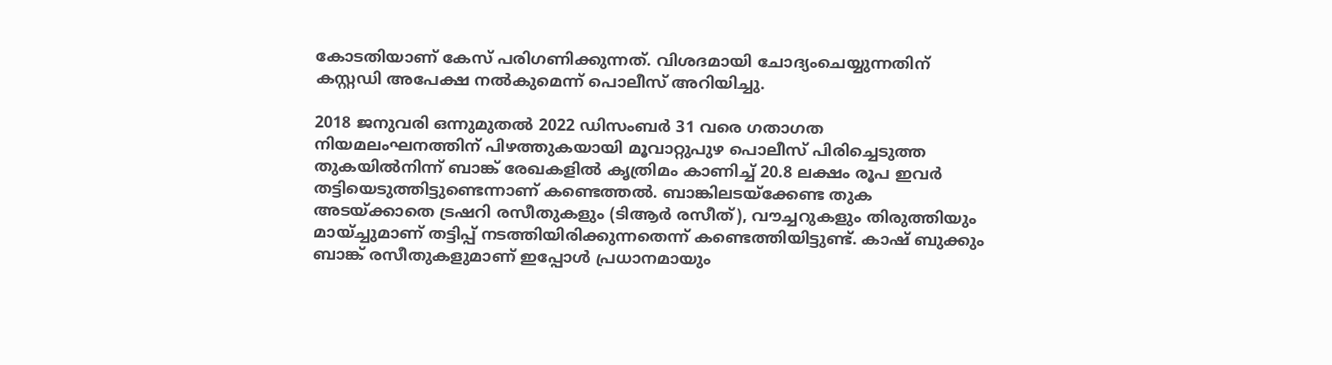കോടതിയാണ് കേസ് പരിഗണിക്കുന്നത്. വിശദമായി ചോദ്യംചെയ്യുന്നതിന് കസ്റ്റഡി അപേക്ഷ നല്‍കുമെന്ന് പൊലീസ് അറിയിച്ചു.

2018 ജനുവരി ഒന്നുമുതല്‍ 2022 ഡിസംബര്‍ 31 വരെ ഗതാഗത നിയമലംഘനത്തിന് പിഴത്തുകയായി മൂവാറ്റുപുഴ പൊലീസ് പിരിച്ചെടുത്ത തുകയില്‍നിന്ന് ബാങ്ക് രേഖകളില്‍ കൃത്രിമം കാണിച്ച് 20.8 ലക്ഷം രൂപ ഇവര്‍ തട്ടിയെടുത്തിട്ടുണ്ടെന്നാണ് കണ്ടെത്തല്‍. ബാങ്കിലടയ്ക്കേണ്ട തുക അടയ്ക്കാതെ ട്രഷറി രസീതുകളും (ടിആര്‍ രസീത്), വൗച്ചറുകളും തിരുത്തിയും മായ്ച്ചുമാണ് തട്ടിപ്പ് നടത്തിയിരിക്കുന്നതെന്ന് കണ്ടെത്തിയിട്ടുണ്ട്. കാഷ് ബുക്കും ബാങ്ക് രസീതുകളുമാണ് ഇപ്പോള്‍ പ്രധാനമായും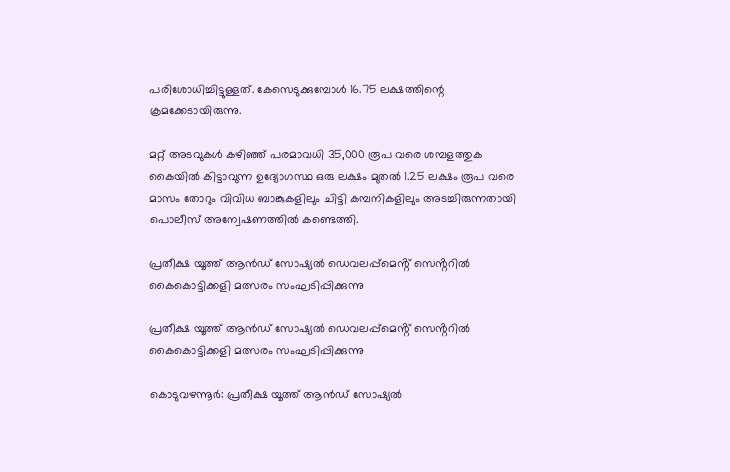പരിശോധിച്ചിട്ടുള്ളത്. കേസെടുക്കുമ്പോള്‍ 16.75 ലക്ഷത്തിന്റെ ക്രമക്കേടായിരുന്നു.

മറ്റ് അടവുകള്‍ കഴിഞ്ഞ് പരമാവധി 35,000 രൂപ വരെ ശമ്പളത്തുക കൈയില്‍ കിട്ടാവുന്ന ഉദ്യോഗസ്ഥ ഒരു ലക്ഷം മുതല്‍ 1.25 ലക്ഷം രൂപ വരെ മാസം തോറും വിവിധ ബാങ്കുകളിലും ചിട്ടി കമ്പനികളിലും അടച്ചിരുന്നതായി പൊലീസ് അന്വേഷണത്തില്‍ കണ്ടെത്തി.

പ്രതീക്ഷ യൂത്ത് ആൻഡ് സോഷ്യൽ ഡെവലപ്പ്മെൻ്റ് സെൻ്ററിൽ കൈകൊട്ടിക്കളി മത്സരം സംഘടിപ്പിക്കുന്നു

പ്രതീക്ഷ യൂത്ത് ആൻഡ് സോഷ്യൽ ഡെവലപ്പ്മെൻ്റ് സെൻ്ററിൽ കൈകൊട്ടിക്കളി മത്സരം സംഘടിപ്പിക്കുന്നു

കൊടുവഴന്നൂർ: പ്രതീക്ഷ യൂത്ത് ആൻഡ് സോഷ്യൽ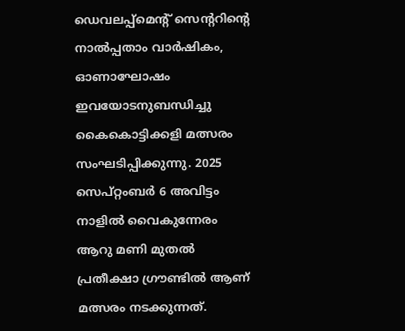ഡെവലപ്പ്മെൻ്റ് സെൻ്ററിൻ്റെ നാൽപ്പതാം വാർഷികം, ഓണാഘോഷം ഇവയോടനുബന്ധിച്ചു കൈകൊട്ടിക്കളി മത്സരം സംഘടിപ്പിക്കുന്നു. 2025 സെപ്റ്റംബർ 6 അവിട്ടം നാളിൽ വൈകുന്നേരം ആറു മണി മുതൽ പ്രതീക്ഷാ ഗ്രൗണ്ടിൽ ആണ് മത്സരം നടക്കുന്നത്.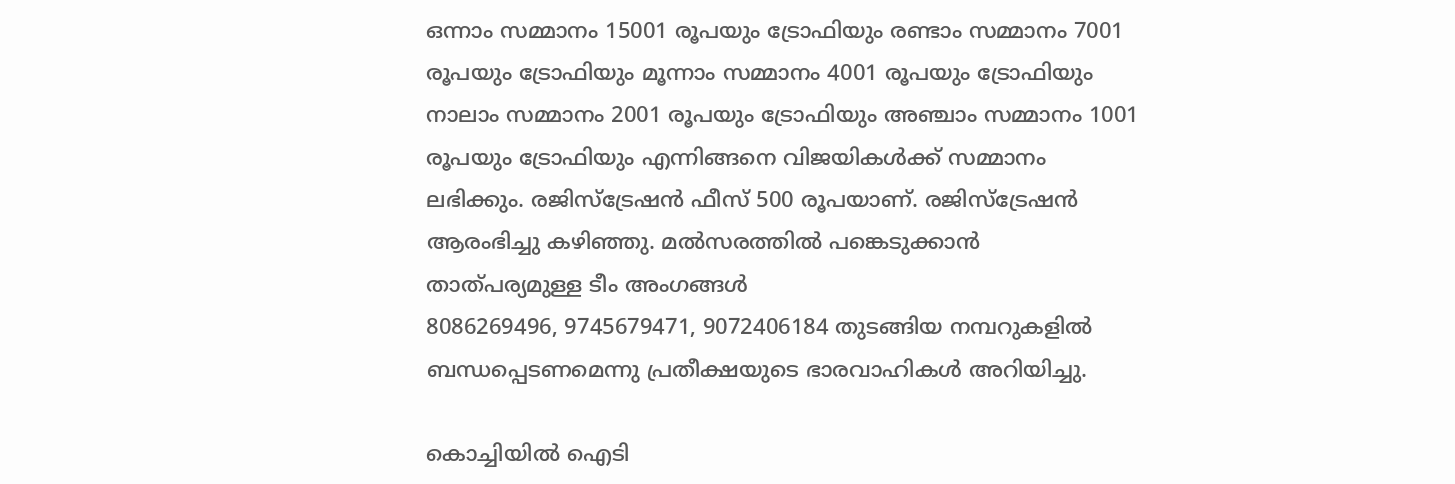ഒന്നാം സമ്മാനം 15001 രൂപയും ട്രോഫിയും രണ്ടാം സമ്മാനം 7001 രൂപയും ട്രോഫിയും മൂന്നാം സമ്മാനം 4001 രൂപയും ട്രോഫിയും നാലാം സമ്മാനം 2001 രൂപയും ട്രോഫിയും അഞ്ചാം സമ്മാനം 1001 രൂപയും ട്രോഫിയും എന്നിങ്ങനെ വിജയികൾക്ക് സമ്മാനം ലഭിക്കും. രജിസ്ട്രേഷൻ ഫീസ് 500 രൂപയാണ്. രജിസ്ട്രേഷൻ ആരംഭിച്ചു കഴിഞ്ഞു. മൽസരത്തിൽ പങ്കെടുക്കാൻ താത്പര്യമുള്ള ടീം അംഗങ്ങൾ
8086269496, 9745679471, 9072406184 തുടങ്ങിയ നമ്പറുകളിൽ ബന്ധപ്പെടണമെന്നു പ്രതീക്ഷയുടെ ഭാരവാഹികൾ അറിയിച്ചു.

കൊച്ചിയിൽ ഐടി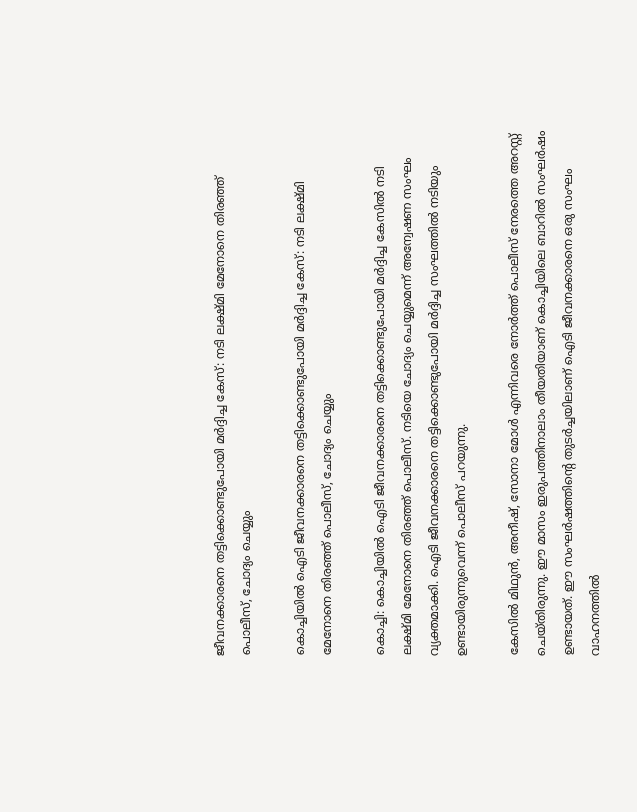ജീവനക്കാരനെ തട്ടിക്കൊണ്ടുപോയി മർദ്ദിച്ച കേസ്: നടി ലക്ഷ്മി മേനോനെ തിരഞ്ഞ് പൊലീസ്, ചോദ്യം ചെയ്യും

കൊച്ചിയിൽ ഐടി ജീവനക്കാരനെ തട്ടിക്കൊണ്ടുപോയി മർദ്ദിച്ച കേസ്: നടി ലക്ഷ്മി മേനോനെ തിരഞ്ഞ് പൊലീസ്, ചോദ്യം ചെയ്യും

കൊച്ചി: കൊച്ചിയിൽ ഐടി ജീവനക്കാരനെ തട്ടിക്കൊണ്ടുപോയി മർദ്ദിച്ച കേസിൽ നടി ലക്ഷ്മി മേനോനെ തിരഞ്ഞ് പൊലീസ്. നടിയെ ചോദ്യം ചെയ്യുമെന്ന് അന്വേഷണ സംഘം വ്യക്തമാക്കി. ഐടി ജീവനക്കാരനെ തട്ടിക്കൊണ്ടുപോയി മർദ്ദിച്ച സംഘത്തിൽ നടിയും ഉണ്ടായിരുന്നുവെന്ന് പൊലീസ് പറയുന്നു.

കേസിൽ മിഥുൻ, അനീഷ്, സോനാ മോൾ എന്നിവരെ നോർത്ത് പൊലീസ് നേരത്തെ അറസ്റ്റ് ചെയ്തിരുന്നു. ഈ മാസം ഇരുപത്തിനാലാം തീയതിയാണ് കൊച്ചിയിലെ ബാറിൽ സംഘർഷം ഉണ്ടായത്. ഈ സംഘർഷത്തിന്റെ തുടർച്ചയിലാണ് ഐടി ജീവനക്കാരനെ ഒരു സംഘം വാഹനത്തിൽ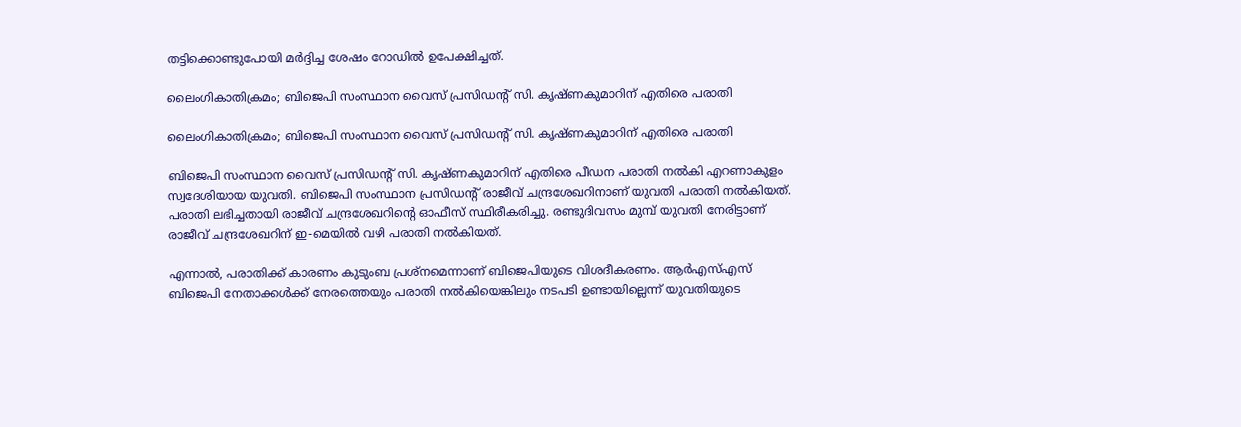തട്ടിക്കൊണ്ടുപോയി മർദ്ദിച്ച ശേഷം റോഡിൽ ഉപേക്ഷിച്ചത്.

ലൈംഗികാതിക്രമം; ബിജെപി സംസ്ഥാന വൈസ് പ്രസിഡന്റ് സി. കൃഷ്ണകുമാറിന് എതിരെ പരാതി

ലൈംഗികാതിക്രമം; ബിജെപി സംസ്ഥാന വൈസ് പ്രസിഡന്റ് സി. കൃഷ്ണകുമാറിന് എതിരെ പരാതി

ബിജെപി സംസ്ഥാന വൈസ് പ്രസിഡന്റ് സി. കൃഷ്ണകുമാറിന് എതിരെ പീഡന പരാതി നല്‍കി എറണാകുളം സ്വദേശിയായ യുവതി. ബിജെപി സംസ്ഥാന പ്രസിഡന്റ് രാജീവ് ചന്ദ്രശേഖറിനാണ് യുവതി പരാതി നല്‍കിയത്. പരാതി ലഭിച്ചതായി രാജീവ് ചന്ദ്രശേഖറിന്റെ ഓഫീസ് സ്ഥിരീകരിച്ചു. രണ്ടുദിവസം മുമ്പ് യുവതി നേരിട്ടാണ് രാജീവ് ചന്ദ്രശേഖറിന് ഇ-മെയില്‍ വഴി പരാതി നല്‍കിയത്.

എന്നാല്‍, പരാതിക്ക് കാരണം കുടുംബ പ്രശ്നമെന്നാണ് ബിജെപിയുടെ വിശദീകരണം. ആര്‍എസ്എസ് ബിജെപി നേതാക്കള്‍ക്ക് നേരത്തെയും പരാതി നല്‍കിയെങ്കിലും നടപടി ഉണ്ടായില്ലെന്ന് യുവതിയുടെ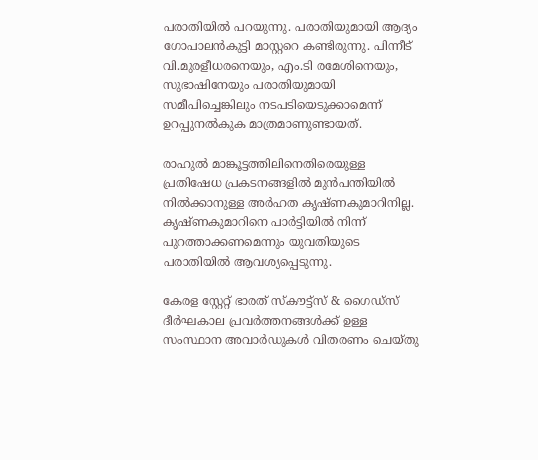പരാതിയില്‍ പറയുന്നു. പരാതിയുമായി ആദ്യം ഗോപാലന്‍കുട്ടി മാസ്റ്ററെ കണ്ടിരുന്നു. പിന്നീട് വി.മുരളീധരനെയും, എം.ടി രമേശിനെയും, സുഭാഷിനേയും പരാതിയുമായി സമീപിച്ചെങ്കിലും നടപടിയെടുക്കാമെന്ന് ഉറപ്പുനല്‍കുക മാത്രമാണുണ്ടായത്.

രാഹുല്‍ മാങ്കൂട്ടത്തിലിനെതിരെയുള്ള പ്രതിഷേധ പ്രകടനങ്ങളില്‍ മുന്‍പന്തിയില്‍ നില്‍ക്കാനുള്ള അര്‍ഹത കൃഷ്ണകുമാറിനില്ല. കൃഷ്ണകുമാറിനെ പാര്‍ട്ടിയില്‍ നിന്ന് പുറത്താക്കണമെന്നും യുവതിയുടെ പരാതിയില്‍ ആവശ്യപ്പെടുന്നു.

കേരള സ്റ്റേറ്റ് ഭാരത് സ്കൗട്ട്സ് & ഗൈഡ്സ് ദീർഘകാല പ്രവർത്തനങ്ങൾക്ക് ഉള്ള സംസ്ഥാന അവാർഡുകൾ വിതരണം ചെയ്തു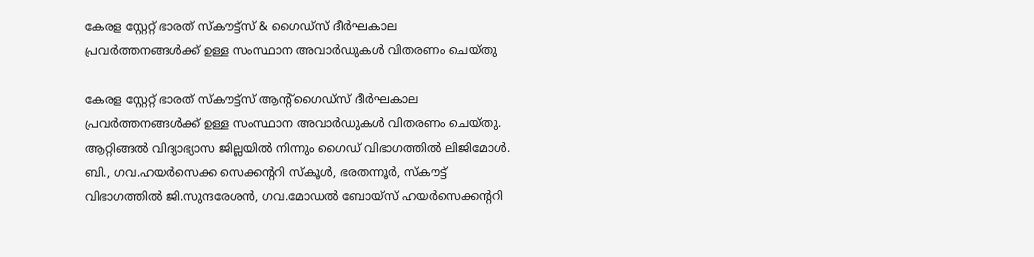കേരള സ്റ്റേറ്റ് ഭാരത് സ്കൗട്ട്സ് & ഗൈഡ്സ് ദീർഘകാല പ്രവർത്തനങ്ങൾക്ക് ഉള്ള സംസ്ഥാന അവാർഡുകൾ വിതരണം ചെയ്തു

കേരള സ്റ്റേറ്റ് ഭാരത് സ്കൗട്ട്സ് ആന്റ്ഗൈഡ്സ് ദീർഘകാല പ്രവർത്തനങ്ങൾക്ക് ഉള്ള സംസ്ഥാന അവാർഡുകൾ വിതരണം ചെയ്തു. ആറ്റിങ്ങൽ വിദ്യാഭ്യാസ ജില്ലയിൽ നിന്നും ഗൈഡ് വിഭാഗത്തിൽ ലിജിമോൾ. ബി., ഗവ.ഹയർസെക്ക സെക്കന്ററി സ്കൂൾ, ഭരതന്നൂർ, സ്കൗട്ട് വിഭാഗത്തിൽ ജി.സുന്ദരേശൻ, ഗവ.മോഡൽ ബോയ്സ് ഹയർസെക്കന്ററി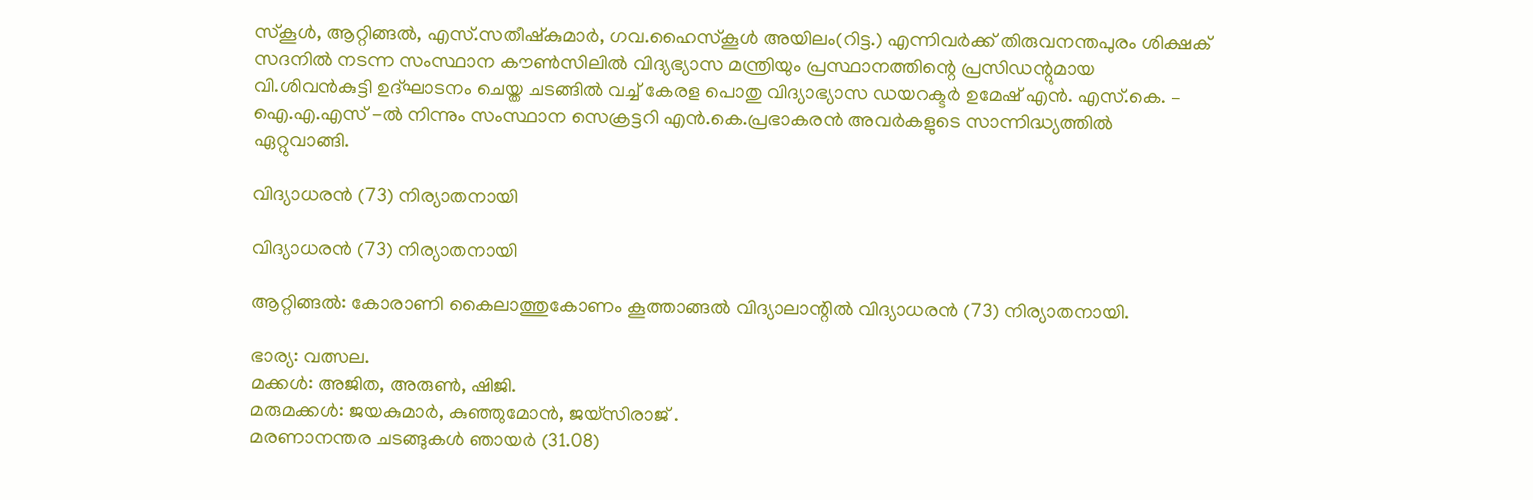സ്കൂൾ, ആറ്റിങ്ങൽ, എസ്.സതീഷ്കുമാർ, ഗവ.ഹൈസ്കൂൾ അയിലം(റിട്ട.) എന്നിവർക്ക് തിരുവനന്തപുരം ശിക്ഷക് സദനിൽ നടന്ന സംസ്ഥാന കൗൺസിലിൽ വിദ്യഭ്യാസ മന്ത്രിയും പ്രസ്ഥാനത്തിന്റെ പ്രസിഡന്റുമായ വി.ശിവൻകുട്ടി ഉദ്ഘാടനം ചെയ്ത ചടങ്ങിൽ വച്ച് കേരള പൊതു വിദ്യാഭ്യാസ ഡയറക്ടർ ഉമേഷ് എൻ. എസ്.കെ. – ഐ.എ.എസ് -ൽ നിന്നും സംസ്ഥാന സെക്രട്ടറി എൻ.കെ.പ്രഭാകരൻ അവർകളുടെ സാന്നിദ്ധ്യത്തിൽ ഏറ്റുവാങ്ങി.

വിദ്യാധരൻ (73) നിര്യാതനായി

വിദ്യാധരൻ (73) നിര്യാതനായി

ആറ്റിങ്ങൽ: കോരാണി കൈലാത്തുകോണം കൂത്താങ്ങൽ വിദ്യാലാന്റിൽ വിദ്യാധരൻ (73) നിര്യാതനായി.

ഭാര്യ: വത്സല.
മക്കൾ: അജിത, അരുൺ, ഷിജി.
മരുമക്കൾ: ജയകുമാർ, കുഞ്ഞുമോൻ, ജയ്‌സിരാജ് .
മരണാനന്തര ചടങ്ങുകൾ ഞായർ (31.08)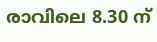രാവിലെ 8.30 ന്